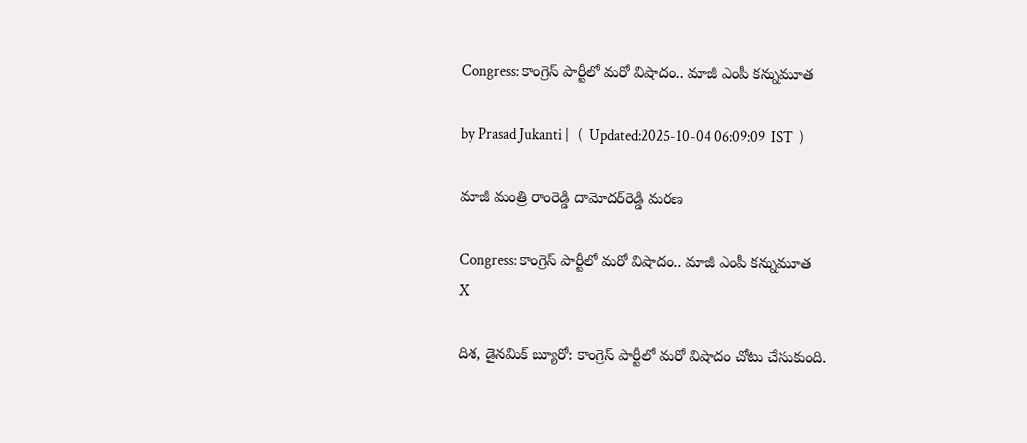Congress: కాంగ్రెస్ పార్టీలో మరో విషాదం.. మాజీ ఎంపీ కన్నుమూత

by Prasad Jukanti |   (  Updated:2025-10-04 06:09:09  IST  )

మాజీ మంత్రి రాంరెడ్డి దామోదర్‌రెడ్డి మరణ

Congress: కాంగ్రెస్ పార్టీలో మరో విషాదం.. మాజీ ఎంపీ కన్నుమూత
X

దిశ, డైనమిక్ బ్యూరో: కాంగ్రెస్ పార్టీలో మరో విషాదం చోటు చేసుకుంది.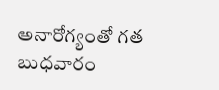అనారోగ్యంతో గత బుధవారం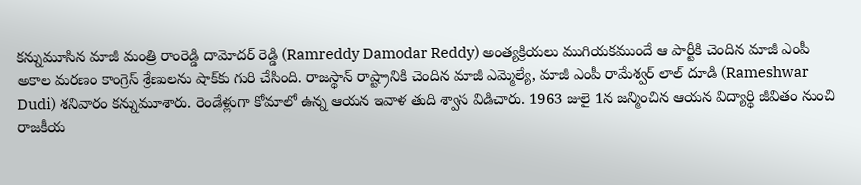కన్నుమూసిన మాజీ మంత్రి రాంరెడ్డి దామోదర్ రెడ్డి (Ramreddy Damodar Reddy) అంత్యక్రియలు ముగియకముందే ఆ పార్టీకి చెందిన మాజీ ఎంపీ అకాల మరణం కాంగ్రెస్‍ శ్రేణులను షాక్‍కు గురి చేసింది. రాజస్థాన్ రాష్ట్రానికి చెందిన మాజీ ఎమ్మెల్యే, మాజీ ఎంపీ రామేశ్వర్ లాల్ దూడి (Rameshwar Dudi) శనివారం కన్నుమూశారు. రెండేళ్లుగా కోమాలో ఉన్న ఆయన ఇవాళ తుది శ్వాస విడిచారు. 1963 జులై 1న జన్మించిన ఆయన విద్యార్థి జీవితం నుంచి రాజకీయ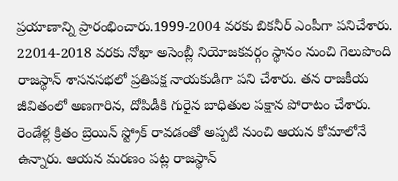ప్రయాణాన్ని ప్రారంభించారు.1999-2004 వరకు బికనీర్ ఎంపీగా పనిచేశారు. 22014-2018 వరకు నోఖా అసెంబ్లీ నియోజకవర్గం స్థానం నుంచి గెలుపొంది రాజస్థాన్ శాసనసభలో ప్రతిపక్ష నాయకుడిగా పని చేశారు. తన రాజకీయ జీవితంలో అణగారిన, దోపిడీకి గురైన బాధితుల పక్షాన పోరాటం చేశారు. రెండేళ్ల క్రితం బ్రెయిన్ స్ట్రోక్ రావడంతో అప్పటి నుంచి ఆయన కోమాలోనే ఉన్నారు. ఆయన మరణం పట్ల రాజస్థాన్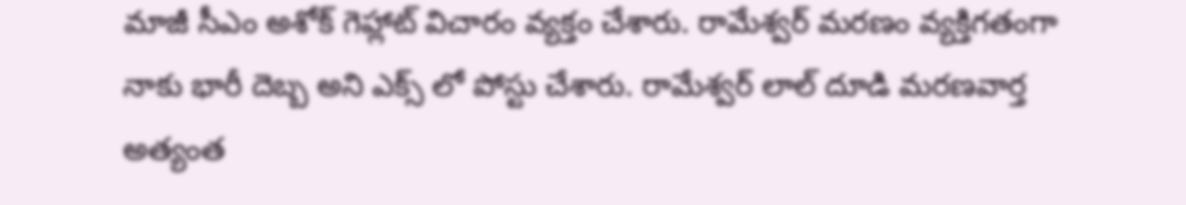మాజీ సీఎం అశోక్ గెహ్లాట్ విచారం వ్యక్తం చేశారు. రామేశ్వర్ మరణం వ్యక్తిగతంగా నాకు భారీ దెబ్బ అని ఎక్స్ లో పోస్టు చేశారు. రామేశ్వర్ లాల్ దూడి మరణవార్త అత్యంత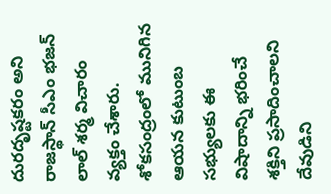దురదృష్టకరం అని రాజస్థాన్ సీఎం భజన్ లాల్ శర్మ విచారం వ్యక్తం చేశారు. శోకసంద్రంలో మునిగిన ఆయన కుటుంబ సభ్యులకు ఈ విషాదాన్ని భరించే శక్తిని ప్రసాదించాలని దేవుడిని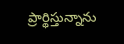ప్రార్థిస్తున్నాను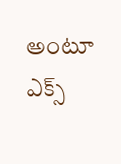అంటూ ఎక్స్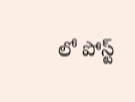లో పోస్ట్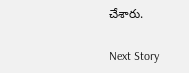చేశారు.

Next Story